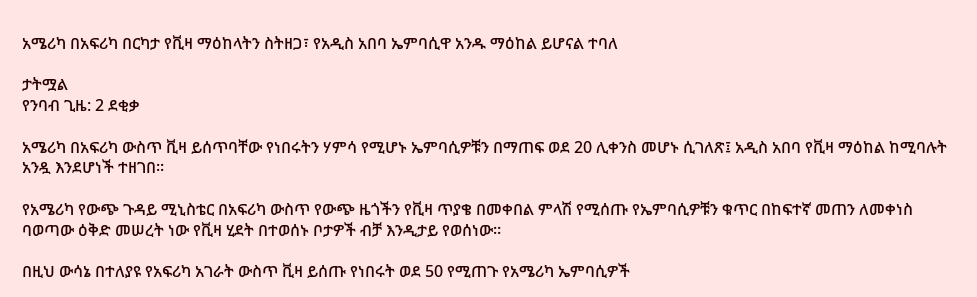አሜሪካ በአፍሪካ በርካታ የቪዛ ማዕከላትን ስትዘጋ፣ የአዲስ አበባ ኤምባሲዋ አንዱ ማዕከል ይሆናል ተባለ

ታትሟል
የንባብ ጊዜ: 2 ደቂቃ

አሜሪካ በአፍሪካ ውስጥ ቪዛ ይሰጥባቸው የነበሩትን ሃምሳ የሚሆኑ ኤምባሲዎቹን በማጠፍ ወደ 20 ሊቀንስ መሆኑ ሲገለጽ፤ አዲስ አበባ የቪዛ ማዕከል ከሚባሉት አንዷ እንደሆነች ተዘገበ።

የአሜሪካ የውጭ ጉዳይ ሚኒስቴር በአፍሪካ ውስጥ የውጭ ዜጎችን የቪዛ ጥያቄ በመቀበል ምላሽ የሚሰጡ የኤምባሲዎቹን ቁጥር በከፍተኛ መጠን ለመቀነስ ባወጣው ዕቅድ መሠረት ነው የቪዛ ሂደት በተወሰኑ ቦታዎች ብቻ እንዲታይ የወሰነው።

በዚህ ውሳኔ በተለያዩ የአፍሪካ አገራት ውስጥ ቪዛ ይሰጡ የነበሩት ወደ 50 የሚጠጉ የአሜሪካ ኤምባሲዎች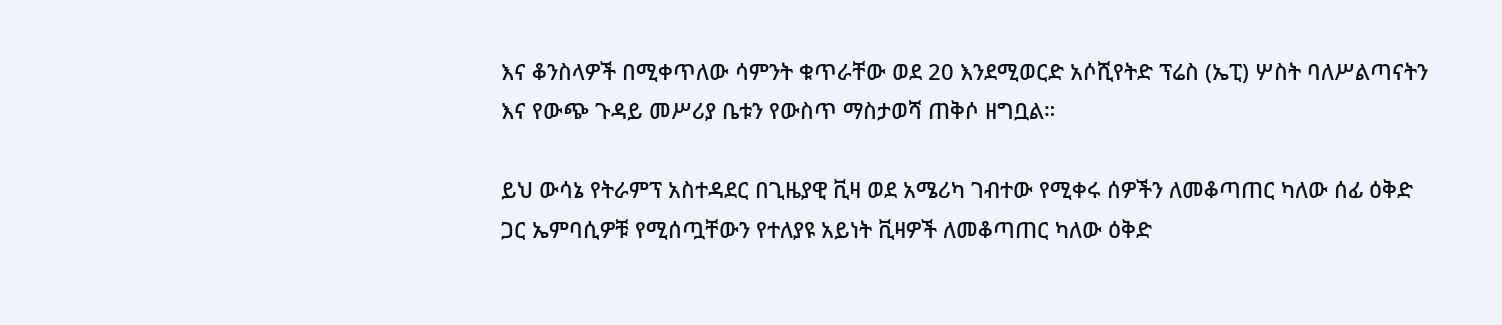እና ቆንስላዎች በሚቀጥለው ሳምንት ቁጥራቸው ወደ 20 እንደሚወርድ አሶሺየትድ ፕሬስ (ኤፒ) ሦስት ባለሥልጣናትን እና የውጭ ጉዳይ መሥሪያ ቤቱን የውስጥ ማስታወሻ ጠቅሶ ዘግቧል።

ይህ ውሳኔ የትራምፕ አስተዳደር በጊዜያዊ ቪዛ ወደ አሜሪካ ገብተው የሚቀሩ ሰዎችን ለመቆጣጠር ካለው ሰፊ ዕቅድ ጋር ኤምባሲዎቹ የሚሰጧቸውን የተለያዩ አይነት ቪዛዎች ለመቆጣጠር ካለው ዕቅድ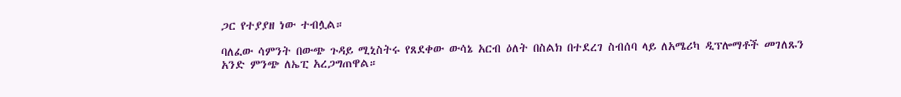ጋር የተያያዘ ነው ተብሏል።

ባለፈው ሳምንት በውጭ ጉዳይ ሚኒስትሩ የጸደቀው ውሳኔ አርብ ዕለት በስልክ በተደረገ ስብሰባ ላይ ለአሜሪካ ዲፕሎማቶች መገለጹን አንድ ምንጭ ለኤፒ አረጋግጠዋል።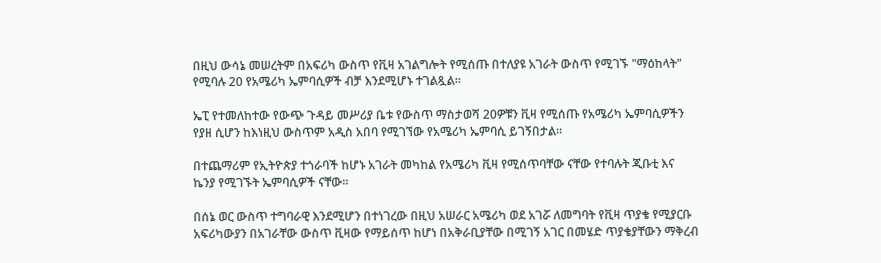በዚህ ውሳኔ መሠረትም በአፍሪካ ውስጥ የቪዛ አገልግሎት የሚሰጡ በተለያዩ አገራት ውስጥ የሚገኙ "ማዕከላት" የሚባሉ 20 የአሜሪካ ኤምባሲዎች ብቻ እንደሚሆኑ ተገልጿል።

ኤፒ የተመለከተው የውጭ ጉዳይ መሥሪያ ቤቱ የውስጥ ማስታወሻ 20ዎቹን ቪዛ የሚሰጡ የአሜሪካ ኤምባሲዎችን የያዘ ሲሆን ከእነዚህ ውስጥም አዲስ አበባ የሚገኘው የአሜሪካ ኤምባሲ ይገኝበታል።

በተጨማሪም የኢትዮጵያ ተጎራባች ከሆኑ አገራት መካከል የአሜሪካ ቪዛ የሚሰጥባቸው ናቸው የተባሉት ጂቡቲ እና ኬንያ የሚገኙት ኤምባሲዎች ናቸው።

በሰኔ ወር ውስጥ ተግባራዊ እንደሚሆን በተነገረው በዚህ አሠራር አሜሪካ ወደ አገሯ ለመግባት የቪዛ ጥያቄ የሚያርቡ አፍሪካውያን በአገራቸው ውስጥ ቪዛው የማይሰጥ ከሆነ በአቅራቢያቸው በሚገኝ አገር በመሄድ ጥያቄያቸውን ማቅረብ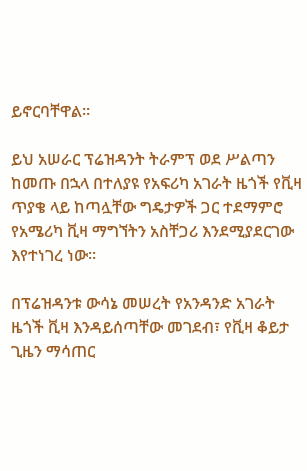ይኖርባቸዋል።

ይህ አሠራር ፕሬዝዳንት ትራምፕ ወደ ሥልጣን ከመጡ በኋላ በተለያዩ የአፍሪካ አገራት ዜጎች የቪዛ ጥያቄ ላይ ከጣሏቸው ግዴታዎች ጋር ተደማምሮ የአሜሪካ ቪዛ ማግኘትን አስቸጋሪ እንደሚያደርገው እየተነገረ ነው።

በፕሬዝዳንቱ ውሳኔ መሠረት የአንዳንድ አገራት ዜጎች ቪዛ እንዳይሰጣቸው መገደብ፣ የቪዛ ቆይታ ጊዜን ማሳጠር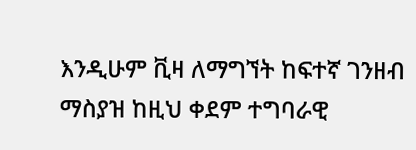እንዲሁም ቪዛ ለማግኘት ከፍተኛ ገንዘብ ማስያዝ ከዚህ ቀደም ተግባራዊ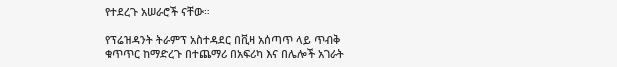የተደረጉ አሠራሮች ናቸው።

የፕሬዝዳንት ትራምፕ አስተዳደር በቪዛ አሰጣጥ ላይ ጥብቅ ቁጥጥር ከማድረጉ በተጨማሪ በአፍሪካ እና በሌሎች አገራት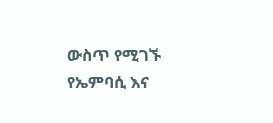ውስጥ የሚገኙ የኤምባሲ እና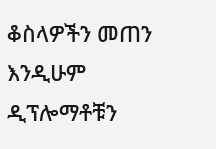ቆስላዎችን መጠን እንዲሁም ዲፕሎማቶቹን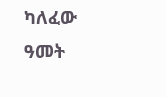ካለፈው ዓመት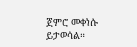ጀምሮ መቀነሱ ይታወሳል።